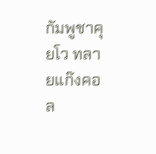กัมพูชาคุยโว ทลายแก๊งคอล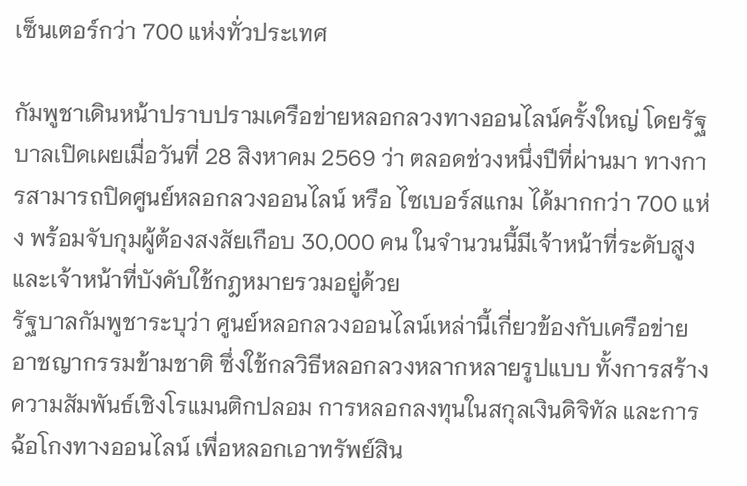เซ็นเตอร์กว่า 700 แห่งทั่วประเทศ

กัมพูชาเดินหน้าปราบปรามเครือข่ายหลอกลวงทางออนไลน์ครั้งใหญ่ โดยรัฐบาลเปิดเผยเมื่อวันที่ 28 สิงหาคม 2569 ว่า ตลอดช่วงหนึ่งปีที่ผ่านมา ทางการสามารถปิดศูนย์หลอกลวงออนไลน์ หรือ ไซเบอร์สแกม ได้มากกว่า 700 แห่ง พร้อมจับกุมผู้ต้องสงสัยเกือบ 30,000 คน ในจำนวนนี้มีเจ้าหน้าที่ระดับสูงและเจ้าหน้าที่บังคับใช้กฎหมายรวมอยู่ด้วย
รัฐบาลกัมพูชาระบุว่า ศูนย์หลอกลวงออนไลน์เหล่านี้เกี่ยวข้องกับเครือข่ายอาชญากรรมข้ามชาติ ซึ่งใช้กลวิธีหลอกลวงหลากหลายรูปแบบ ทั้งการสร้างความสัมพันธ์เชิงโรแมนติกปลอม การหลอกลงทุนในสกุลเงินดิจิทัล และการฉ้อโกงทางออนไลน์ เพื่อหลอกเอาทรัพย์สิน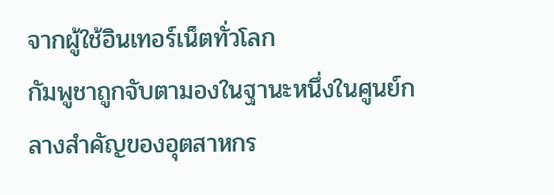จากผู้ใช้อินเทอร์เน็ตทั่วโลก
กัมพูชาถูกจับตามองในฐานะหนึ่งในศูนย์กลางสำคัญของอุตสาหกร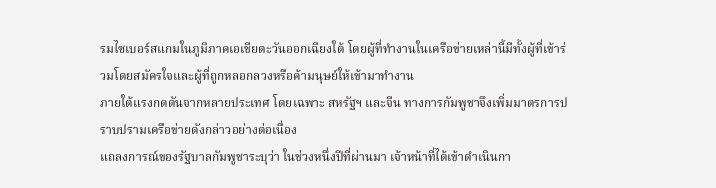รมไซเบอร์สแกมในภูมิภาคเอเชียตะวันออกเฉียงใต้ โดยผู้ที่ทำงานในเครือข่ายเหล่านี้มีทั้งผู้ที่เข้าร่วมโดยสมัครใจและผู้ที่ถูกหลอกลวงหรือค้ามนุษย์ให้เข้ามาทำงาน
ภายใต้แรงกดดันจากหลายประเทศ โดยเฉพาะ สหรัฐฯ และจีน ทางการกัมพูชาจึงเพิ่มมาตรการปราบปรามเครือข่ายดังกล่าวอย่างต่อเนื่อง
แถลงการณ์ของรัฐบาลกัมพูชาระบุว่า ในช่วงหนึ่งปีที่ผ่านมา เจ้าหน้าที่ได้เข้าดำเนินกา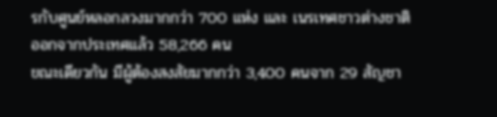รกับศูนย์หลอกลวงมากกว่า 700 แห่ง และ เนรเทศชาวต่างชาติออกจากประเทศแล้ว 58,266 คน
ขณะเดียวกัน มีผู้ต้องสงสัยมากกว่า 3,400 คนจาก 29 สัญชา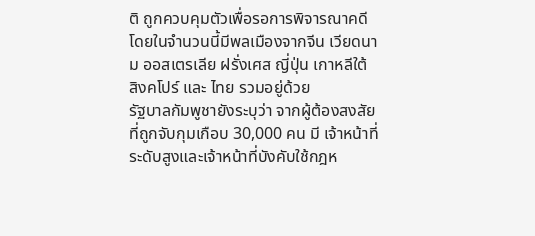ติ ถูกควบคุมตัวเพื่อรอการพิจารณาคดี โดยในจำนวนนี้มีพลเมืองจากจีน เวียดนาม ออสเตรเลีย ฝรั่งเศส ญี่ปุ่น เกาหลีใต้ สิงคโปร์ และ ไทย รวมอยู่ด้วย
รัฐบาลกัมพูชายังระบุว่า จากผู้ต้องสงสัยที่ถูกจับกุมเกือบ 30,000 คน มี เจ้าหน้าที่ระดับสูงและเจ้าหน้าที่บังคับใช้กฎห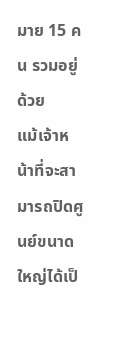มาย 15 คน รวมอยู่ด้วย
แม้เจ้าหน้าที่จะสามารถปิดศูนย์ขนาดใหญ่ได้เป็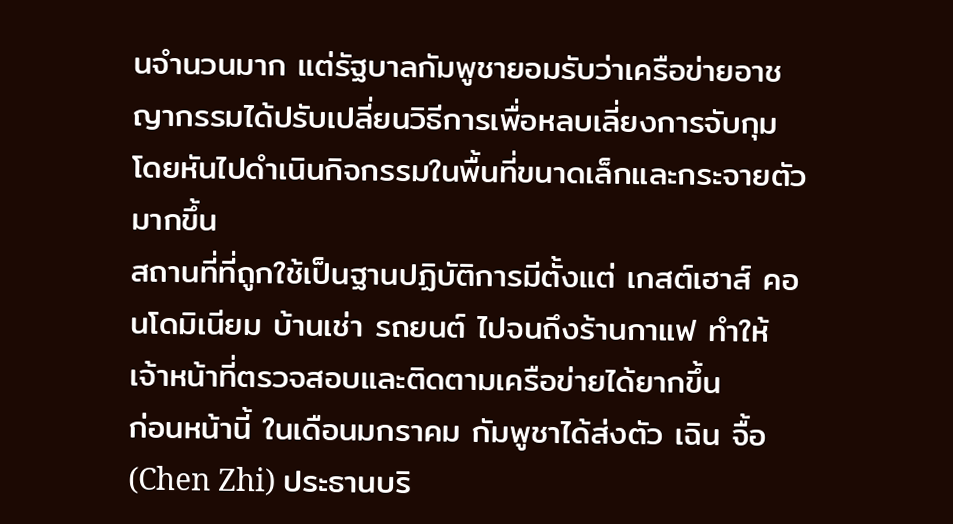นจำนวนมาก แต่รัฐบาลกัมพูชายอมรับว่าเครือข่ายอาชญากรรมได้ปรับเปลี่ยนวิธีการเพื่อหลบเลี่ยงการจับกุม โดยหันไปดำเนินกิจกรรมในพื้นที่ขนาดเล็กและกระจายตัวมากขึ้น
สถานที่ที่ถูกใช้เป็นฐานปฏิบัติการมีตั้งแต่ เกสต์เฮาส์ คอนโดมิเนียม บ้านเช่า รถยนต์ ไปจนถึงร้านกาแฟ ทำให้เจ้าหน้าที่ตรวจสอบและติดตามเครือข่ายได้ยากขึ้น
ก่อนหน้านี้ ในเดือนมกราคม กัมพูชาได้ส่งตัว เฉิน จื้อ (Chen Zhi) ประธานบริ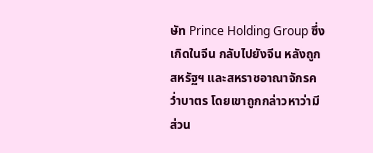ษัท Prince Holding Group ซึ่งเกิดในจีน กลับไปยังจีน หลังถูกสหรัฐฯ และสหราชอาณาจักรคว่ำบาตร โดยเขาถูกกล่าวหาว่ามีส่วน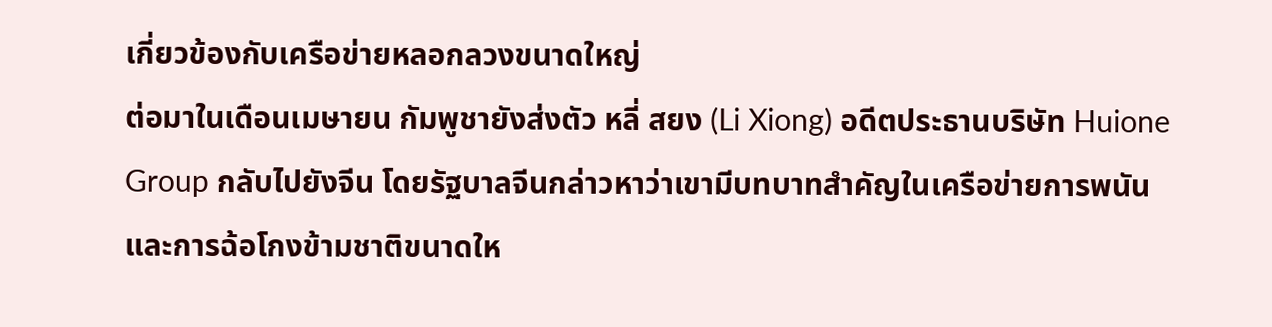เกี่ยวข้องกับเครือข่ายหลอกลวงขนาดใหญ่
ต่อมาในเดือนเมษายน กัมพูชายังส่งตัว หลี่ สยง (Li Xiong) อดีตประธานบริษัท Huione Group กลับไปยังจีน โดยรัฐบาลจีนกล่าวหาว่าเขามีบทบาทสำคัญในเครือข่ายการพนันและการฉ้อโกงข้ามชาติขนาดให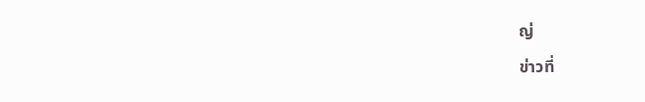ญ่
ข่าวที่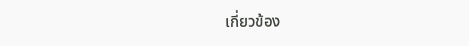เกี่ยวข้อง